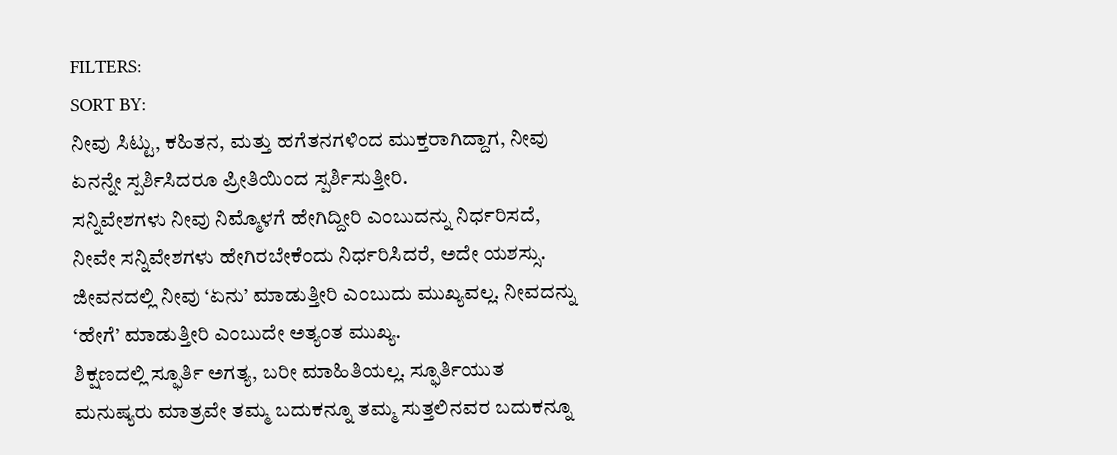FILTERS:
SORT BY:
ನೀವು ಸಿಟ್ಟು, ಕಹಿತನ, ಮತ್ತು ಹಗೆತನಗಳಿಂದ ಮುಕ್ತರಾಗಿದ್ದಾಗ, ನೀವು ಏನನ್ನೇ ಸ್ಪರ್ಶಿಸಿದರೂ ಪ್ರೀತಿಯಿಂದ ಸ್ಪರ್ಶಿಸುತ್ತೀರಿ.
ಸನ್ನಿವೇಶಗಳು ನೀವು ನಿಮ್ಮೊಳಗೆ ಹೇಗಿದ್ದೀರಿ ಎಂಬುದನ್ನು ನಿರ್ಧರಿಸದೆ, ನೀವೇ ಸನ್ನಿವೇಶಗಳು ಹೇಗಿರಬೇಕೆಂದು ನಿರ್ಧರಿಸಿದರೆ, ಅದೇ ಯಶಸ್ಸು.
ಜೀವನದಲ್ಲಿ ನೀವು ‘ಏನು’ ಮಾಡುತ್ತೀರಿ ಎಂಬುದು ಮುಖ್ಯವಲ್ಲ. ನೀವದನ್ನು ‘ಹೇಗೆ’ ಮಾಡುತ್ತೀರಿ ಎಂಬುದೇ ಅತ್ಯಂತ ಮುಖ್ಯ.
ಶಿಕ್ಷಣದಲ್ಲಿ ಸ್ಫೂರ್ತಿ ಅಗತ್ಯ, ಬರೀ ಮಾಹಿತಿಯಲ್ಲ. ಸ್ಫೂರ್ತಿಯುತ ಮನುಷ್ಯರು ಮಾತ್ರವೇ ತಮ್ಮ ಬದುಕನ್ನೂ ತಮ್ಮ ಸುತ್ತಲಿನವರ ಬದುಕನ್ನೂ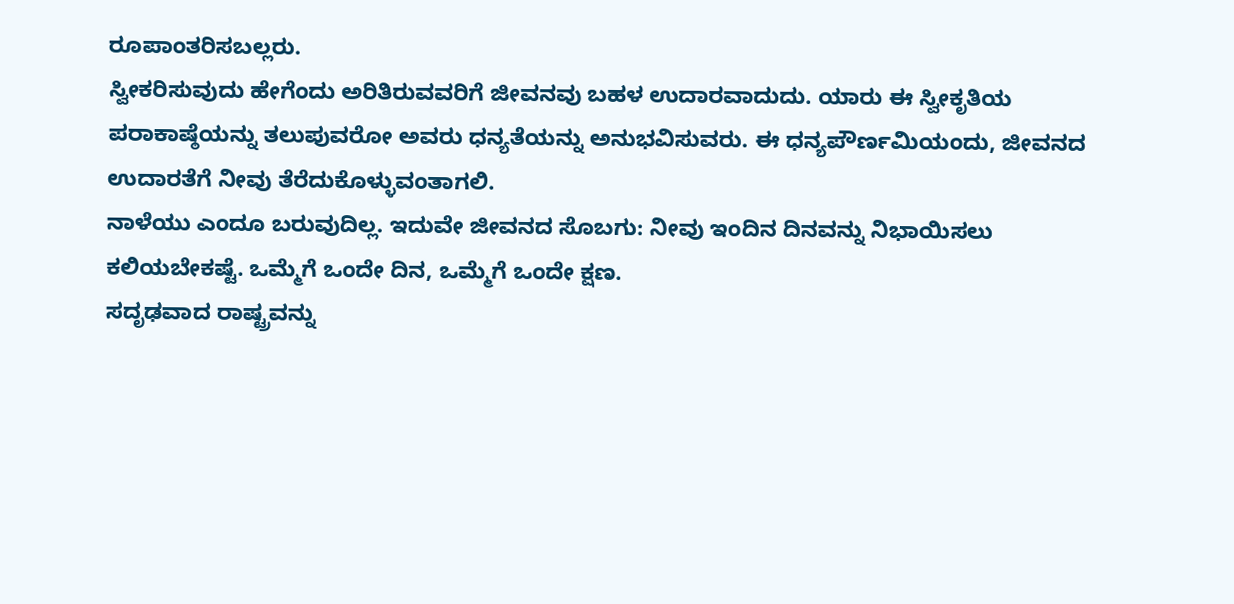ರೂಪಾಂತರಿಸಬಲ್ಲರು.
ಸ್ವೀಕರಿಸುವುದು ಹೇಗೆಂದು ಅರಿತಿರುವವರಿಗೆ ಜೀವನವು ಬಹಳ ಉದಾರವಾದುದು. ಯಾರು ಈ ಸ್ವೀಕೃತಿಯ ಪರಾಕಾಷ್ಠೆಯನ್ನು ತಲುಪುವರೋ ಅವರು ಧನ್ಯತೆಯನ್ನು ಅನುಭವಿಸುವರು. ಈ ಧನ್ಯಪೌರ್ಣಮಿಯಂದು, ಜೀವನದ ಉದಾರತೆಗೆ ನೀವು ತೆರೆದುಕೊಳ್ಳುವಂತಾಗಲಿ.
ನಾಳೆಯು ಎಂದೂ ಬರುವುದಿಲ್ಲ. ಇದುವೇ ಜೀವನದ ಸೊಬಗು: ನೀವು ಇಂದಿನ ದಿನವನ್ನು ನಿಭಾಯಿಸಲು ಕಲಿಯಬೇಕಷ್ಟೆ. ಒಮ್ಮೆಗೆ ಒಂದೇ ದಿನ, ಒಮ್ಮೆಗೆ ಒಂದೇ ಕ್ಷಣ.
ಸದೃಢವಾದ ರಾಷ್ಟ್ರವನ್ನು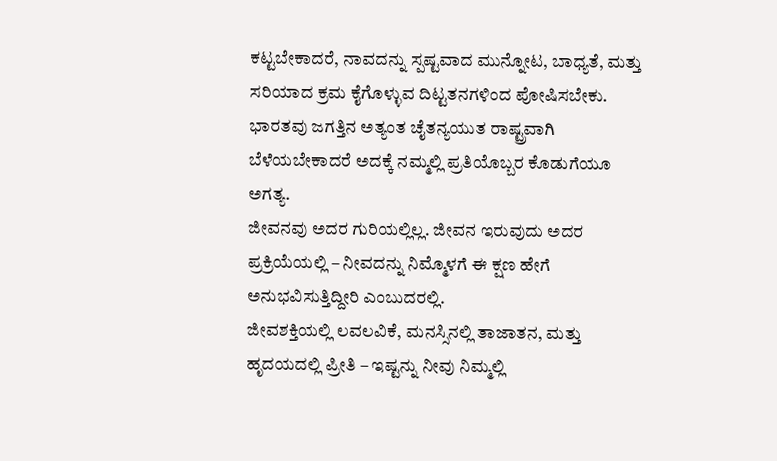ಕಟ್ಟಬೇಕಾದರೆ, ನಾವದನ್ನು ಸ್ಪಷ್ಟವಾದ ಮುನ್ನೋಟ, ಬಾಧ್ಯತೆ, ಮತ್ತು ಸರಿಯಾದ ಕ್ರಮ ಕೈಗೊಳ್ಳುವ ದಿಟ್ಟತನಗಳಿಂದ ಪೋಷಿಸಬೇಕು. ಭಾರತವು ಜಗತ್ತಿನ ಅತ್ಯಂತ ಚೈತನ್ಯಯುತ ರಾಷ್ಟ್ರವಾಗಿ ಬೆಳೆಯಬೇಕಾದರೆ ಅದಕ್ಕೆ ನಮ್ಮಲ್ಲಿ ಪ್ರತಿಯೊಬ್ಬರ ಕೊಡುಗೆಯೂ ಅಗತ್ಯ.
ಜೀವನವು ಅದರ ಗುರಿಯಲ್ಲಿಲ್ಲ. ಜೀವನ ಇರುವುದು ಅದರ ಪ್ರಕ್ರಿಯೆಯಲ್ಲಿ – ನೀವದನ್ನು ನಿಮ್ಮೊಳಗೆ ಈ ಕ್ಷಣ ಹೇಗೆ ಅನುಭವಿಸುತ್ತಿದ್ದೀರಿ ಎಂಬುದರಲ್ಲಿ.
ಜೀವಶಕ್ತಿಯಲ್ಲಿ ಲವಲವಿಕೆ, ಮನಸ್ಸಿನಲ್ಲಿ ತಾಜಾತನ, ಮತ್ತು ಹೃದಯದಲ್ಲಿ ಪ್ರೀತಿ – ಇಷ್ಟನ್ನು ನೀವು ನಿಮ್ಮಲ್ಲಿ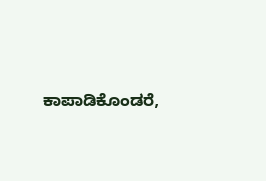ಕಾಪಾಡಿಕೊಂಡರೆ,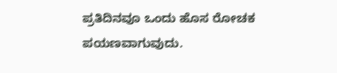ಪ್ರತಿದಿನವೂ ಒಂದು ಹೊಸ ರೋಚಕ ಪಯಣವಾಗುವುದು.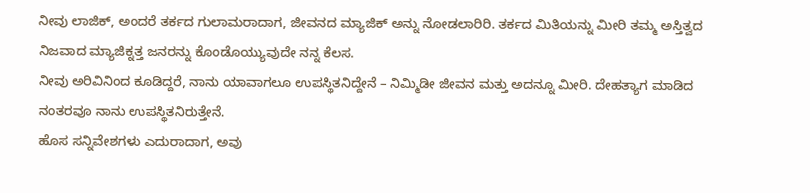ನೀವು ಲಾಜಿಕ್, ಅಂದರೆ ತರ್ಕದ ಗುಲಾಮರಾದಾಗ, ಜೀವನದ ಮ್ಯಾಜಿಕ್ ಅನ್ನು ನೋಡಲಾರಿರಿ. ತರ್ಕದ ಮಿತಿಯನ್ನು ಮೀರಿ ತಮ್ಮ ಅಸ್ತಿತ್ವದ ನಿಜವಾದ ಮ್ಯಾಜಿಕ್ನತ್ತ ಜನರನ್ನು ಕೊಂಡೊಯ್ಯುವುದೇ ನನ್ನ ಕೆಲಸ.
ನೀವು ಅರಿವಿನಿಂದ ಕೂಡಿದ್ದರೆ, ನಾನು ಯಾವಾಗಲೂ ಉಪಸ್ಥಿತನಿದ್ದೇನೆ – ನಿಮ್ಮಿಡೀ ಜೀವನ ಮತ್ತು ಅದನ್ನೂ ಮೀರಿ. ದೇಹತ್ಯಾಗ ಮಾಡಿದ ನಂತರವೂ ನಾನು ಉಪಸ್ಥಿತನಿರುತ್ತೇನೆ.
ಹೊಸ ಸನ್ನಿವೇಶಗಳು ಎದುರಾದಾಗ, ಅವು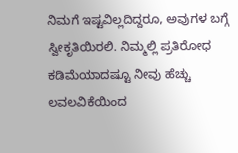ನಿಮಗೆ ಇಷ್ಟವಿಲ್ಲದಿದ್ದರೂ, ಅವುಗಳ ಬಗ್ಗೆ ಸ್ವೀಕೃತಿಯಿರಲಿ. ನಿಮ್ಮಲ್ಲಿ ಪ್ರತಿರೋಧ ಕಡಿಮೆಯಾದಷ್ಟೂ ನೀವು ಹೆಚ್ಚು ಲವಲವಿಕೆಯಿಂದ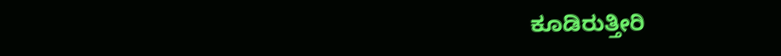ಕೂಡಿರುತ್ತೀರಿ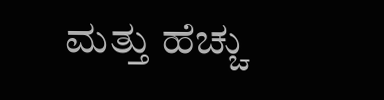ಮತ್ತು ಹೆಚ್ಚು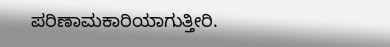ಪರಿಣಾಮಕಾರಿಯಾಗುತ್ತೀರಿ.